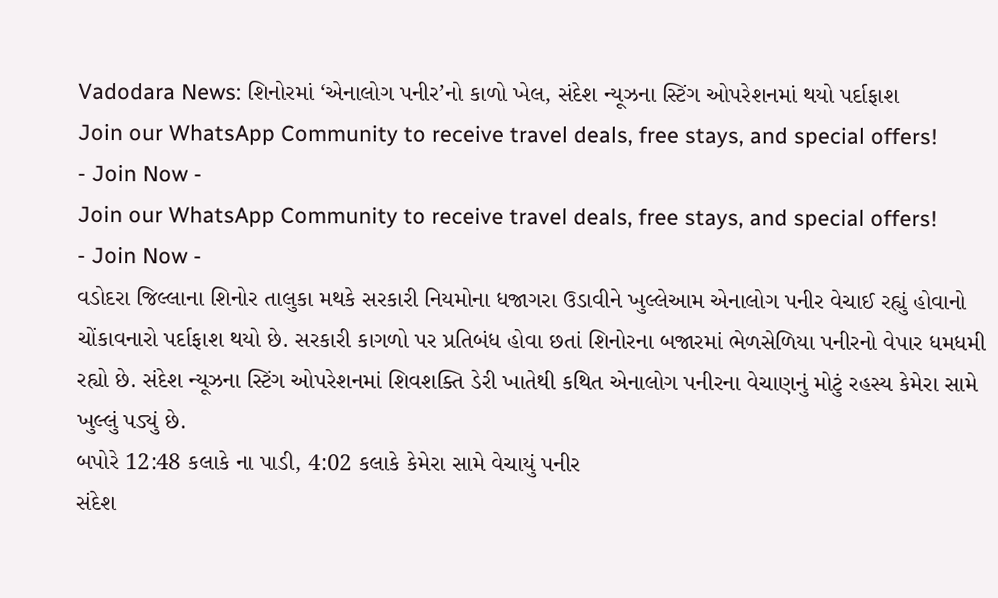Vadodara News: શિનોરમાં ‘એનાલોગ પનીર’નો કાળો ખેલ, સંદેશ ન્યૂઝના સ્ટિંગ ઓપરેશનમાં થયો પર્દાફાશ
Join our WhatsApp Community to receive travel deals, free stays, and special offers!
- Join Now -
Join our WhatsApp Community to receive travel deals, free stays, and special offers!
- Join Now -
વડોદરા જિલ્લાના શિનોર તાલુકા મથકે સરકારી નિયમોના ધજાગરા ઉડાવીને ખુલ્લેઆમ એનાલોગ પનીર વેચાઈ રહ્યું હોવાનો ચોંકાવનારો પર્દાફાશ થયો છે. સરકારી કાગળો પર પ્રતિબંધ હોવા છતાં શિનોરના બજારમાં ભેળસેળિયા પનીરનો વેપાર ધમધમી રહ્યો છે. સંદેશ ન્યૂઝના સ્ટિંગ ઓપરેશનમાં શિવશક્તિ ડેરી ખાતેથી કથિત એનાલોગ પનીરના વેચાણનું મોટું રહસ્ય કેમેરા સામે ખુલ્લું પડ્યું છે.
બપોરે 12:48 કલાકે ના પાડી, 4:02 કલાકે કેમેરા સામે વેચાયું પનીર
સંદેશ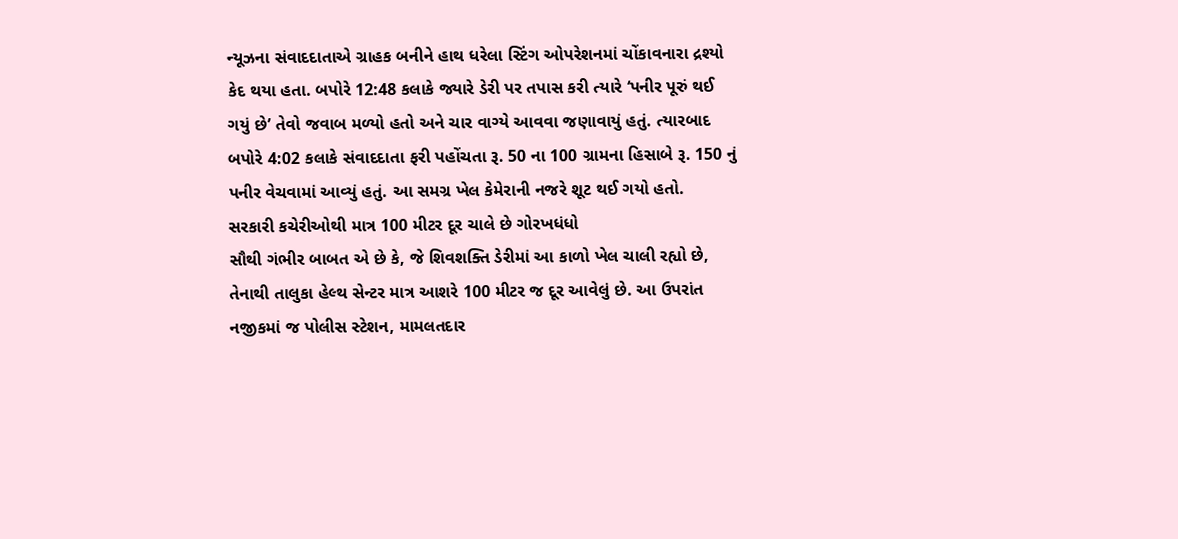ન્યૂઝના સંવાદદાતાએ ગ્રાહક બનીને હાથ ધરેલા સ્ટિંગ ઓપરેશનમાં ચોંકાવનારા દ્રશ્યો કેદ થયા હતા. બપોરે 12:48 કલાકે જ્યારે ડેરી પર તપાસ કરી ત્યારે ‘પનીર પૂરું થઈ ગયું છે’ તેવો જવાબ મળ્યો હતો અને ચાર વાગ્યે આવવા જણાવાયું હતું. ત્યારબાદ બપોરે 4:02 કલાકે સંવાદદાતા ફરી પહોંચતા રૂ. 50 ના 100 ગ્રામના હિસાબે રૂ. 150 નું પનીર વેચવામાં આવ્યું હતું. આ સમગ્ર ખેલ કેમેરાની નજરે શૂટ થઈ ગયો હતો.
સરકારી કચેરીઓથી માત્ર 100 મીટર દૂર ચાલે છે ગોરખધંધો
સૌથી ગંભીર બાબત એ છે કે, જે શિવશક્તિ ડેરીમાં આ કાળો ખેલ ચાલી રહ્યો છે, તેનાથી તાલુકા હેલ્થ સેન્ટર માત્ર આશરે 100 મીટર જ દૂર આવેલું છે. આ ઉપરાંત નજીકમાં જ પોલીસ સ્ટેશન, મામલતદાર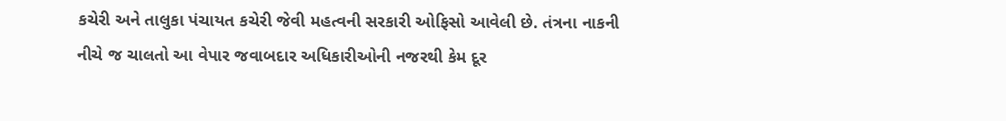કચેરી અને તાલુકા પંચાયત કચેરી જેવી મહત્વની સરકારી ઓફિસો આવેલી છે. તંત્રના નાકની નીચે જ ચાલતો આ વેપાર જવાબદાર અધિકારીઓની નજરથી કેમ દૂર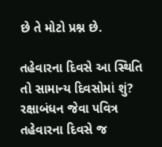છે તે મોટો પ્રશ્ન છે.

તહેવારના દિવસે આ સ્થિતિ તો સામાન્ય દિવસોમાં શું?
રક્ષાબંધન જેવા પવિત્ર તહેવારના દિવસે જ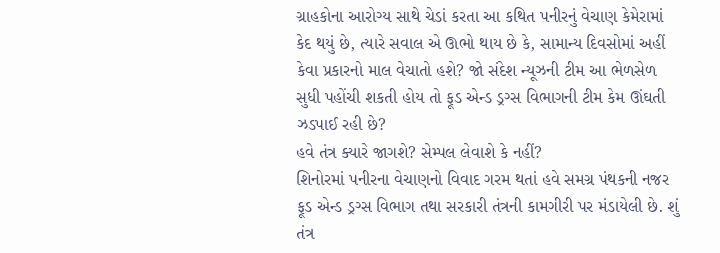ગ્રાહકોના આરોગ્ય સાથે ચેડાં કરતા આ કથિત પનીરનું વેચાણ કેમેરામાં કેદ થયું છે, ત્યારે સવાલ એ ઊભો થાય છે કે, સામાન્ય દિવસોમાં અહીં કેવા પ્રકારનો માલ વેચાતો હશે? જો સંદેશ ન્યૂઝની ટીમ આ ભેળસેળ સુધી પહોંચી શકતી હોય તો ફૂડ એન્ડ ડ્રગ્સ વિભાગની ટીમ કેમ ઊંઘતી ઝડપાઈ રહી છે?
હવે તંત્ર ક્યારે જાગશે? સેમ્પલ લેવાશે કે નહીં?
શિનોરમાં પનીરના વેચાણનો વિવાદ ગરમ થતાં હવે સમગ્ર પંથકની નજર ફૂડ એન્ડ ડ્રગ્સ વિભાગ તથા સરકારી તંત્રની કામગીરી પર મંડાયેલી છે. શું તંત્ર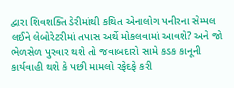દ્વારા શિવશક્તિ ડેરીમાંથી કથિત એનાલોગ પનીરના સેમ્પલ લઈને લેબોરેટરીમાં તપાસ અર્થે મોકલવામાં આવશે? અને જો ભેળસેળ પુરવાર થશે તો જવાબદારો સામે કડક કાનૂની કાર્યવાહી થશે કે પછી મામલો રફેદફે કરી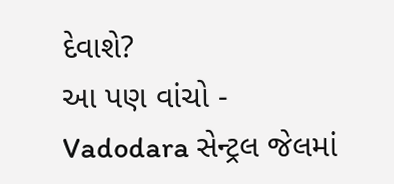દેવાશે?
આ પણ વાંચો - Vadodara સેન્ટ્રલ જેલમાં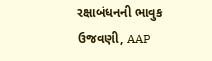રક્ષાબંધનની ભાવુક ઉજવણી, AAP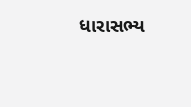ધારાસભ્ય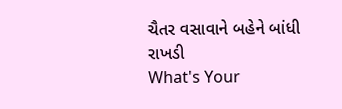ચૈતર વસાવાને બહેને બાંધી રાખડી
What's Your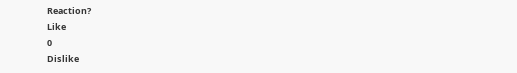Reaction?
Like
0
Dislike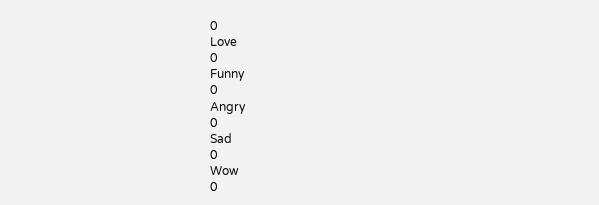0
Love
0
Funny
0
Angry
0
Sad
0
Wow
0